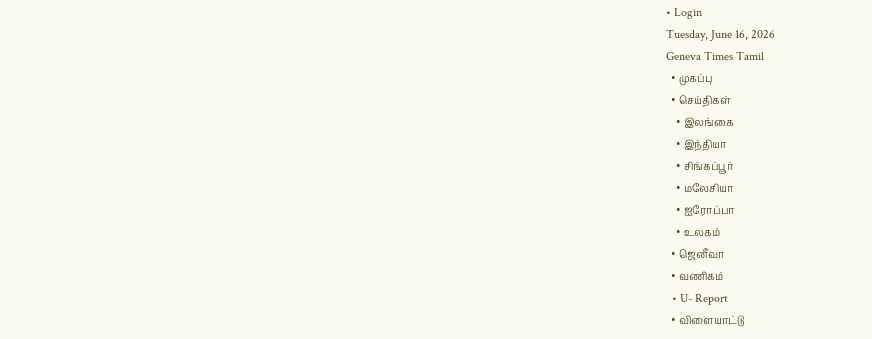• Login
Tuesday, June 16, 2026
Geneva Times Tamil
  • முகப்பு
  • செய்திகள்
    • இலங்கை
    • இந்தியா
    • சிங்கப்பூர்
    • மலேசியா
    • ஐரோப்பா
    • உலகம்
  • ஜெனீவா
  • வணிகம்
  • U- Report
  • விளையாட்டு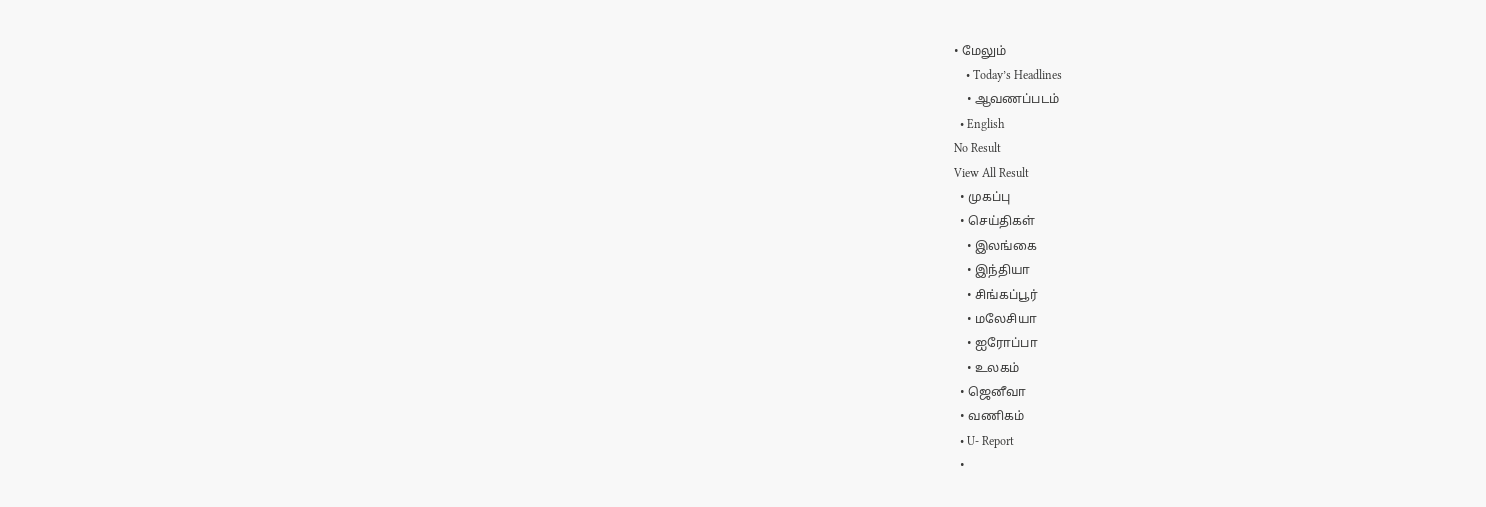• மேலும்
    • Today’s Headlines
    • ஆவணப்படம்
  • English
No Result
View All Result
  • முகப்பு
  • செய்திகள்
    • இலங்கை
    • இந்தியா
    • சிங்கப்பூர்
    • மலேசியா
    • ஐரோப்பா
    • உலகம்
  • ஜெனீவா
  • வணிகம்
  • U- Report
  •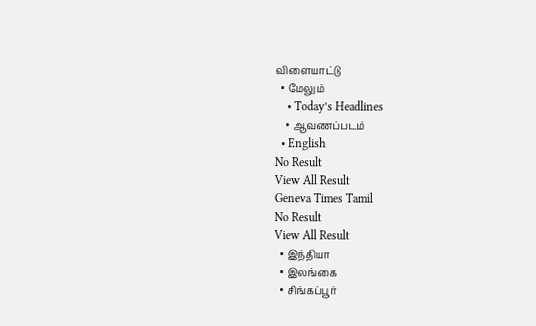விளையாட்டு
  • மேலும்
    • Today’s Headlines
    • ஆவணப்படம்
  • English
No Result
View All Result
Geneva Times Tamil
No Result
View All Result
  • இந்தியா
  • இலங்கை
  • சிங்கப்பூர்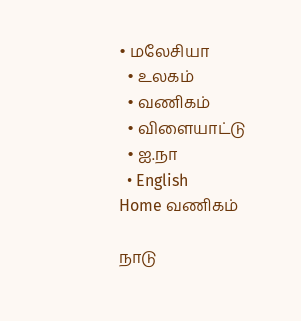• மலேசியா
  • உலகம்
  • வணிகம்
  • விளையாட்டு
  • ஐ.நா
  • English
Home வணிகம்

நாடு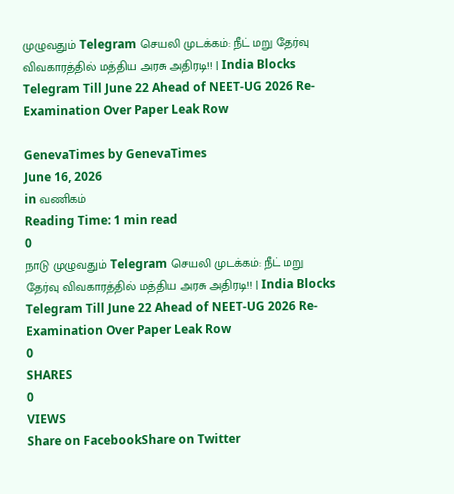முழுவதும் Telegram செயலி முடக்கம்: நீட் மறு தேர்வு விவகாரத்தில் மத்திய அரசு அதிரடி!! | India Blocks Telegram Till June 22 Ahead of NEET-UG 2026 Re-Examination Over Paper Leak Row

GenevaTimes by GenevaTimes
June 16, 2026
in வணிகம்
Reading Time: 1 min read
0
நாடு முழுவதும் Telegram செயலி முடக்கம்: நீட் மறு தேர்வு விவகாரத்தில் மத்திய அரசு அதிரடி!! | India Blocks Telegram Till June 22 Ahead of NEET-UG 2026 Re-Examination Over Paper Leak Row
0
SHARES
0
VIEWS
Share on FacebookShare on Twitter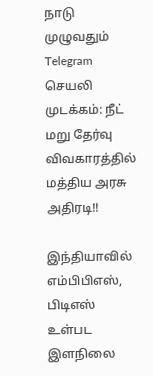நாடு முழுவதும் Telegram செயலி முடக்கம்: நீட் மறு தேர்வு விவகாரத்தில் மத்திய அரசு அதிரடி!!

இந்தியாவில் எம்பிபிஎஸ், பிடிஎஸ் உள்பட இளநிலை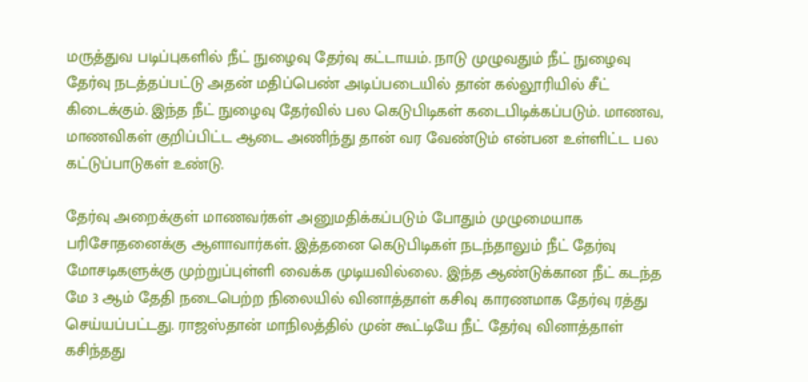மருத்துவ படிப்புகளில் நீட் நுழைவு தேர்வு கட்டாயம். நாடு முழுவதும் நீட் நுழைவு தேர்வு நடத்தப்பட்டு அதன் மதிப்பெண் அடிப்படையில் தான் கல்லூரியில் சீட் கிடைக்கும். இந்த நீட் நுழைவு தேர்வில் பல கெடுபிடிகள் கடைபிடிக்கப்படும். மாணவ, மாணவிகள் குறிப்பிட்ட ஆடை அணிந்து தான் வர வேண்டும் என்பன உள்ளிட்ட பல கட்டுப்பாடுகள் உண்டு.

தேர்வு அறைக்குள் மாணவர்கள் அனுமதிக்கப்படும் போதும் முழுமையாக பரிசோதனைக்கு ஆளாவார்கள். இத்தனை கெடுபிடிகள் நடந்தாலும் நீட் தேர்வு மோசடிகளுக்கு முற்றுப்புள்ளி வைக்க முடியவில்லை. இந்த ஆண்டுக்கான நீட் கடந்த மே 3 ஆம் தேதி நடைபெற்ற நிலையில் வினாத்தாள் கசிவு காரணமாக தேர்வு ரத்து செய்யப்பட்டது. ராஜஸ்தான் மாநிலத்தில் முன் கூட்டியே நீட் தேர்வு வினாத்தாள் கசிந்தது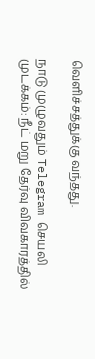வெளிச்சத்துக்கு வந்தது.

நாடு முழுவதும் Telegram செயலி முடக்கம்: நீட் மறு தேர்வு விவகாரத்தில்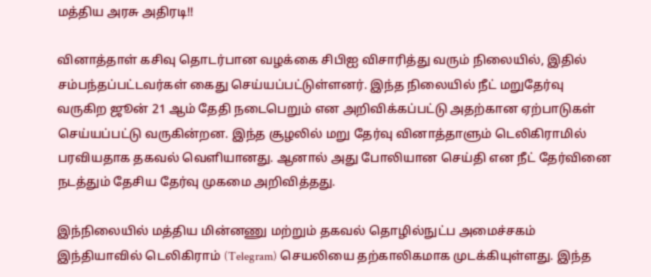மத்திய அரசு அதிரடி!!

வினாத்தாள் கசிவு தொடர்பான வழக்கை சிபிஐ விசாரித்து வரும் நிலையில், இதில் சம்பந்தப்பட்டவர்கள் கைது செய்யப்பட்டுள்ளனர். இந்த நிலையில் நீட் மறுதேர்வு வருகிற ஜூன் 21 ஆம் தேதி நடைபெறும் என அறிவிக்கப்பட்டு அதற்கான ஏற்பாடுகள் செய்யப்பட்டு வருகின்றன. இந்த சூழலில் மறு தேர்வு வினாத்தாளும் டெலிகிராமில் பரவியதாக தகவல் வெளியானது. ஆனால் அது போலியான செய்தி என நீட் தேர்வினை நடத்தும் தேசிய தேர்வு முகமை அறிவித்தது.

இந்நிலையில் மத்திய மின்னணு மற்றும் தகவல் தொழில்நுட்ப அமைச்சகம் இந்தியாவில் டெலிகிராம் (Telegram) செயலியை தற்காலிகமாக முடக்கியுள்ளது. இந்த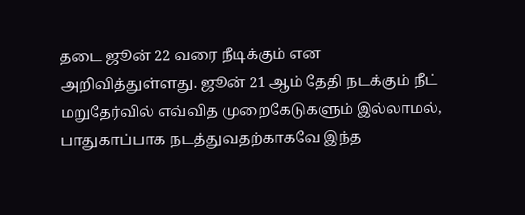தடை ஜூன் 22 வரை நீடிக்கும் என அறிவித்துள்ளது. ஜூன் 21 ஆம் தேதி நடக்கும் நீட் மறுதேர்வில் எவ்வித முறைகேடுகளும் இல்லாமல், பாதுகாப்பாக நடத்துவதற்காகவே இந்த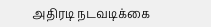அதிரடி நடவடிக்கை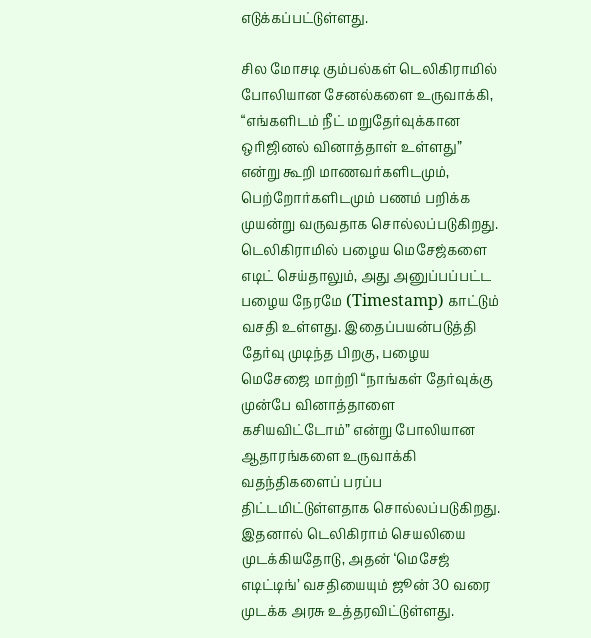எடுக்கப்பட்டுள்ளது.

சில மோசடி கும்பல்கள் டெலிகிராமில் போலியான சேனல்களை உருவாக்கி, “எங்களிடம் நீட் மறுதேர்வுக்கான ஒரிஜினல் வினாத்தாள் உள்ளது” என்று கூறி மாணவர்களிடமும், பெற்றோர்களிடமும் பணம் பறிக்க முயன்று வருவதாக சொல்லப்படுகிறது. டெலிகிராமில் பழைய மெசேஜ்களை எடிட் செய்தாலும், அது அனுப்பப்பட்ட பழைய நேரமே (Timestamp) காட்டும் வசதி உள்ளது. இதைப்பயன்படுத்தி தேர்வு முடிந்த பிறகு, பழைய மெசேஜை மாற்றி “நாங்கள் தேர்வுக்கு முன்பே வினாத்தாளை கசியவிட்டோம்” என்று போலியான ஆதாரங்களை உருவாக்கி வதந்திகளைப் பரப்ப திட்டமிட்டுள்ளதாக சொல்லப்படுகிறது. இதனால் டெலிகிராம் செயலியை முடக்கியதோடு, அதன் ‘மெசேஜ் எடிட்டிங்’ வசதியையும் ஜூன் 30 வரை முடக்க அரசு உத்தரவிட்டுள்ளது.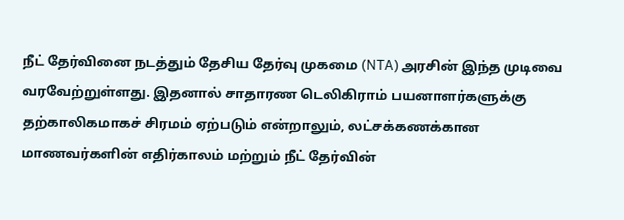நீட் தேர்வினை நடத்தும் தேசிய தேர்வு முகமை (NTA) அரசின் இந்த முடிவை வரவேற்றுள்ளது. இதனால் சாதாரண டெலிகிராம் பயனாளர்களுக்கு தற்காலிகமாகச் சிரமம் ஏற்படும் என்றாலும், லட்சக்கணக்கான மாணவர்களின் எதிர்காலம் மற்றும் நீட் தேர்வின்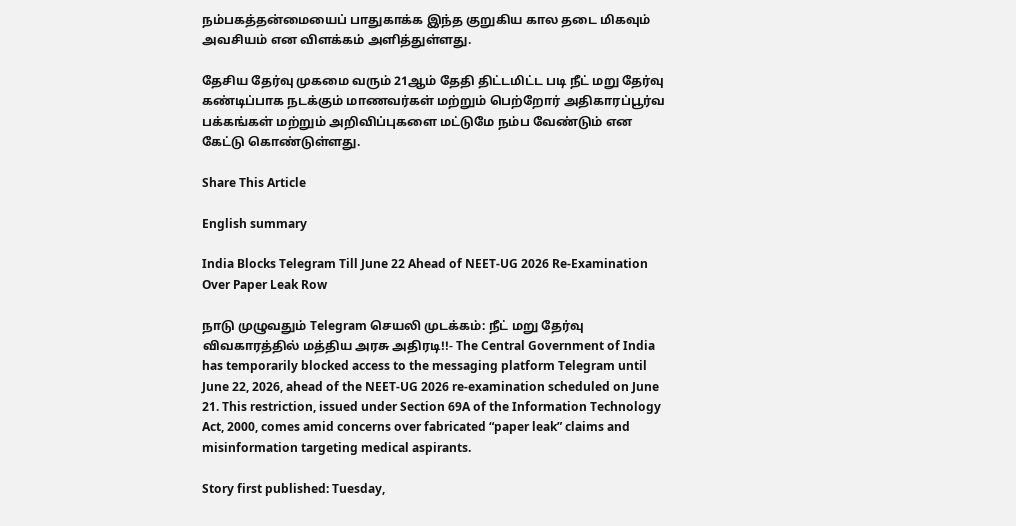நம்பகத்தன்மையைப் பாதுகாக்க இந்த குறுகிய கால தடை மிகவும் அவசியம் என விளக்கம் அளித்துள்ளது.

தேசிய தேர்வு முகமை வரும் 21ஆம் தேதி திட்டமிட்ட படி நீட் மறு தேர்வு கண்டிப்பாக நடக்கும் மாணவர்கள் மற்றும் பெற்றோர் அதிகாரப்பூர்வ பக்கங்கள் மற்றும் அறிவிப்புகளை மட்டுமே நம்ப வேண்டும் என கேட்டு கொண்டுள்ளது.

Share This Article

English summary

India Blocks Telegram Till June 22 Ahead of NEET-UG 2026 Re-Examination Over Paper Leak Row

நாடு முழுவதும் Telegram செயலி முடக்கம்: நீட் மறு தேர்வு விவகாரத்தில் மத்திய அரசு அதிரடி!!- The Central Government of India has temporarily blocked access to the messaging platform Telegram until June 22, 2026, ahead of the NEET-UG 2026 re-examination scheduled on June 21. This restriction, issued under Section 69A of the Information Technology Act, 2000, comes amid concerns over fabricated “paper leak” claims and misinformation targeting medical aspirants.

Story first published: Tuesday,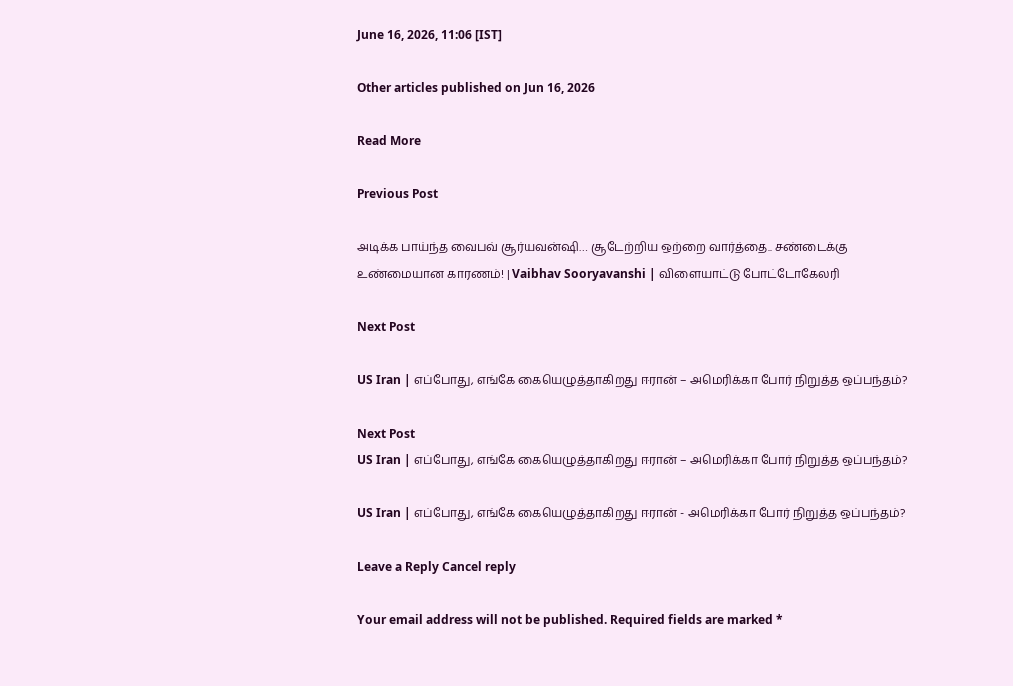June 16, 2026, 11:06 [IST]

Other articles published on Jun 16, 2026

Read More

Previous Post

அடிக்க பாய்ந்த வைபவ் சூர்யவன்ஷி… சூடேற்றிய ஒற்றை வார்த்தை.. சண்டைக்கு உண்மையான காரணம்! | Vaibhav Sooryavanshi | விளையாட்டு போட்டோகேலரி

Next Post

US Iran | எப்போது, எங்கே கையெழுத்தாகிறது ஈரான் – அமெரிக்கா போர் நிறுத்த ஒப்பந்தம்?

Next Post
US Iran | எப்போது, எங்கே கையெழுத்தாகிறது ஈரான் – அமெரிக்கா போர் நிறுத்த ஒப்பந்தம்?

US Iran | எப்போது, எங்கே கையெழுத்தாகிறது ஈரான் - அமெரிக்கா போர் நிறுத்த ஒப்பந்தம்?

Leave a Reply Cancel reply

Your email address will not be published. Required fields are marked *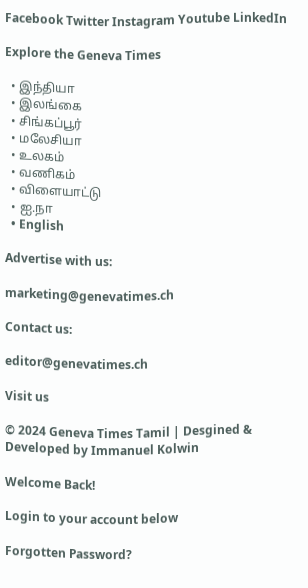Facebook Twitter Instagram Youtube LinkedIn

Explore the Geneva Times

  • இந்தியா
  • இலங்கை
  • சிங்கப்பூர்
  • மலேசியா
  • உலகம்
  • வணிகம்
  • விளையாட்டு
  • ஐ.நா
  • English

Advertise with us:

marketing@genevatimes.ch

Contact us:

editor@genevatimes.ch

Visit us

© 2024 Geneva Times Tamil | Desgined & Developed by Immanuel Kolwin

Welcome Back!

Login to your account below

Forgotten Password?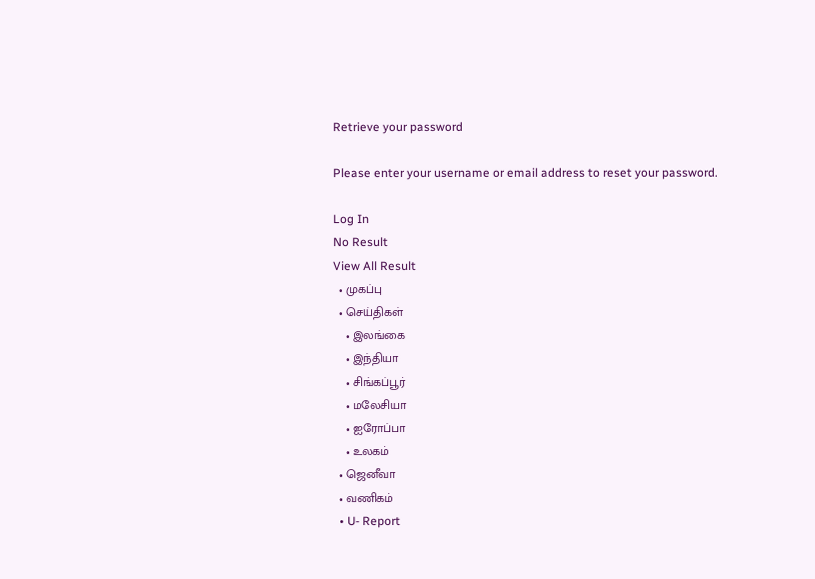Retrieve your password

Please enter your username or email address to reset your password.

Log In
No Result
View All Result
  • முகப்பு
  • செய்திகள்
    • இலங்கை
    • இந்தியா
    • சிங்கப்பூர்
    • மலேசியா
    • ஐரோப்பா
    • உலகம்
  • ஜெனீவா
  • வணிகம்
  • U- Report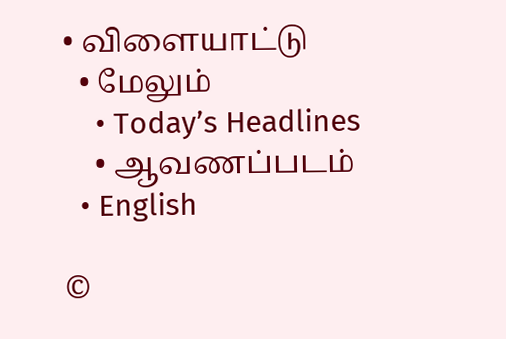• விளையாட்டு
  • மேலும்
    • Today’s Headlines
    • ஆவணப்படம்
  • English

©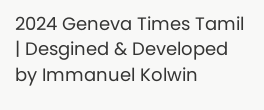2024 Geneva Times Tamil | Desgined & Developed by Immanuel Kolwin